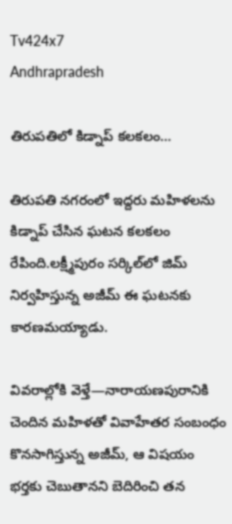Tv424x7
Andhrapradesh

తిరుపతిలో కిడ్నాప్ కలకలం…

తిరుపతి నగరంలో ఇద్దరు మహిళలను కిడ్నాప్ చేసిన ఘటన కలకలం రేపింది.లక్ష్మీపురం సర్కిల్‌లో జిమ్ నిర్వహిస్తున్న అజీమ్‌ ఈ ఘటనకు కారణమయ్యాడు.

వివరాల్లోకి వెళ్తే—నారాయణపురానికి చెందిన మహిళతో వివాహేతర సంబంధం కొనసాగిస్తున్న అజీమ్, ఆ విషయం భర్తకు చెబుతానని బెదిరించి తన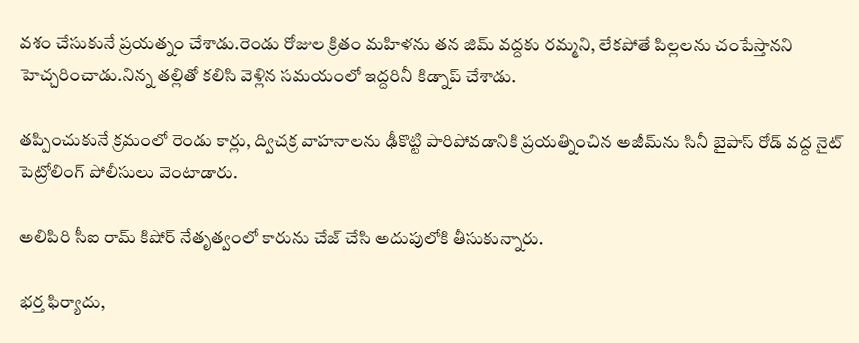వశం చేసుకునే ప్రయత్నం చేశాడు.రెండు రోజుల క్రితం మహిళను తన జిమ్ వద్దకు రమ్మని, లేకపోతే పిల్లలను చంపేస్తానని హెచ్చరించాడు.నిన్న తల్లితో కలిసి వెళ్లిన సమయంలో ఇద్దరినీ కిడ్నాప్ చేశాడు.

తప్పించుకునే క్రమంలో రెండు కార్లు, ద్విచక్ర వాహనాలను ఢీకొట్టి పారిపోవడానికి ప్రయత్నించిన అజీమ్‌ను సినీ బైపాస్ రోడ్ వద్ద నైట్ పెట్రోలింగ్ పోలీసులు వెంటాడారు.

అలిపిరి సీఐ రామ్ కిషోర్ నేతృత్వంలో కారును చేజ్ చేసి అదుపులోకి తీసుకున్నారు.

భర్త ఫిర్యాదు,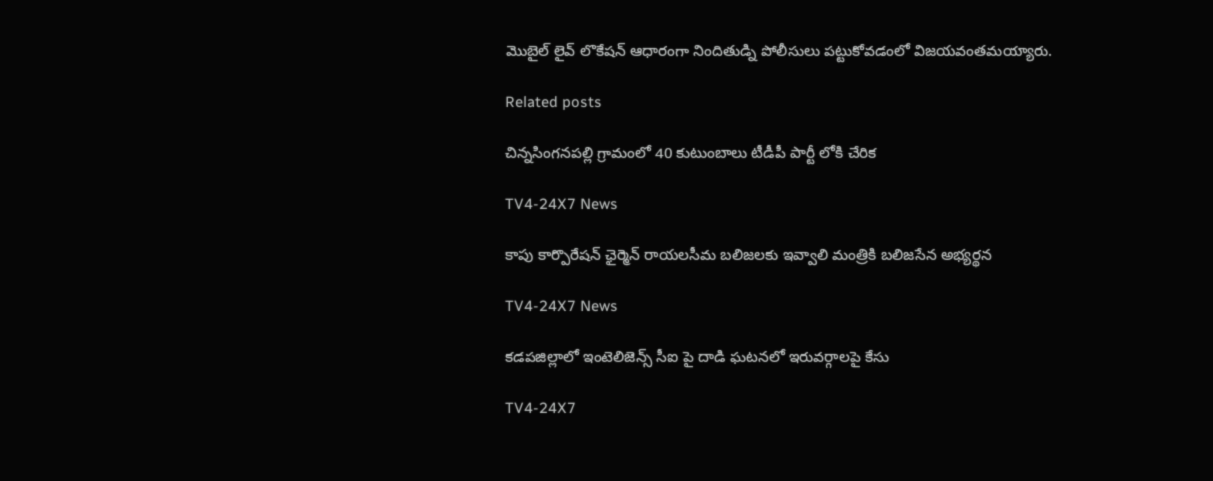మొబైల్ లైవ్ లొకేషన్ ఆధారంగా నిందితుడ్ని పోలీసులు పట్టుకోవడంలో విజయవంతమయ్యారు.

Related posts

చిన్నసింగనపల్లి గ్రామంలో 40 కుటుంబాలు టీడీపీ పార్టీ లోకి చేరిక

TV4-24X7 News

కాపు కార్పొరేషన్ ఛైర్మెన్ రాయలసీమ బలిజలకు ఇవ్వాలి మంత్రికి బలిజసేన అభ్యర్థన

TV4-24X7 News

కడపజిల్లాలో ఇంటెలిజెన్స్ సీఐ పై దాడి ఘటనలో ఇరువర్గాలపై కేసు

TV4-24X7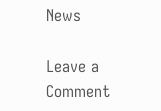News

Leave a Comment